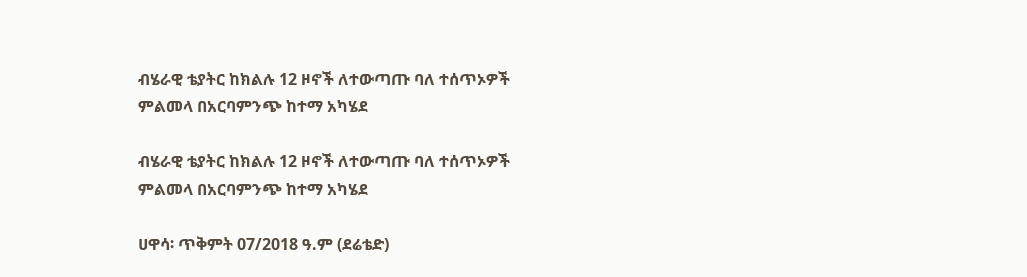ብሄራዊ ቴያትር ከክልሉ 12 ዞኖች ለተውጣጡ ባለ ተሰጥኦዎች ምልመላ በአርባምንጭ ከተማ አካሄደ

ብሄራዊ ቴያትር ከክልሉ 12 ዞኖች ለተውጣጡ ባለ ተሰጥኦዎች ምልመላ በአርባምንጭ ከተማ አካሄደ

ሀዋሳ፡ ጥቅምት 07/2018 ዓ.ም (ደሬቴድ)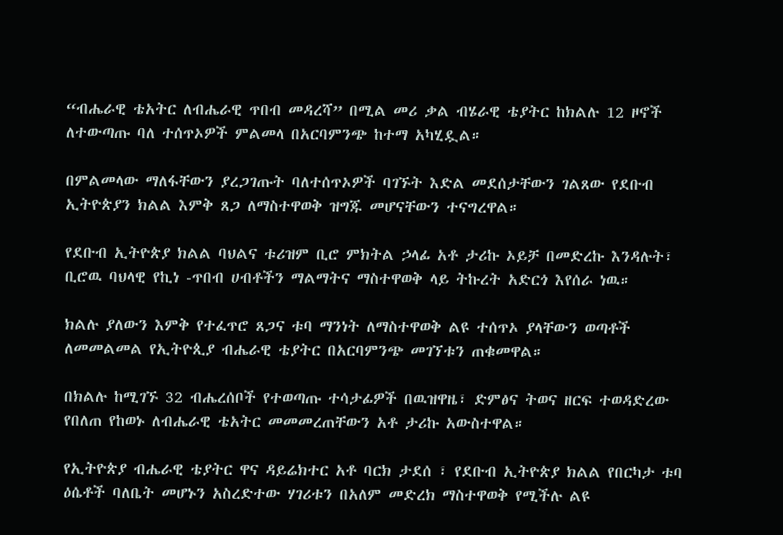“ብሔራዊ ቴአትር ለብሔራዊ ጥበብ መዳረሻ” በሚል መሪ ቃል ብሄራዊ ቴያትር ከክልሉ 12 ዞኖች ለተውጣጡ ባለ ተሰጥኦዎች ምልመላ በአርባምንጭ ከተማ አካሂዷል።

በምልመላው ማለፋቸውን ያረጋገጡት ባለተሰጥኦዎች ባገኙት እድል መደሰታቸውን ገልጸው የደቡብ ኢትዮጵያን ክልል እምቅ ጸጋ ለማስተዋወቅ ዝግጁ መሆናቸውን ተናግረዋል።

የደቡብ ኢትዮጵያ ክልል ባህልና ቱሪዝም ቢሮ ምክትል ኃላፊ አቶ ታሪኩ ኦይቻ በመድረኩ እንዳሉት፣ ቢሮዉ ባህላዊ የኪነ -ጥበብ ሀብቶችን ማልማትና ማስተዋወቅ ላይ ትኩረት አድርጎ እየሰራ ነዉ።

ክልሉ ያለውን እምቅ የተፈጥሮ ጸጋና ቱባ ማንነት ለማስተዋወቅ ልዩ ተሰጥኦ ያላቸውን ወጣቶች ለመመልመል የኢትዮጲያ ብሔራዊ ቴያትር በአርባምንጭ መገኘቱን ጠቁመዋል።

በክልሉ ከሚገኙ 32 ብሔረሰቦች የተወጣጡ ተሳታፊዎች በዉዝዋዜ፣ ድምፅና ትወና ዘርፍ ተወዳድረው የበለጠ የከወኑ ለብሔራዊ ቴአትር መመመረጠቸውን አቶ ታሪኩ አውስተዋል።

የኢትዮጵያ ብሔራዊ ቴያትር ዋና ዳይሬክተር አቶ ባርክ ታደሰ ፣ የደቡብ ኢትዮጵያ ክልል የበርካታ ቱባ ዕሴቶች ባለቤት መሆኑን አስረድተው ሃገሪቱን በአለም መድረክ ማስተዋወቅ የሚችሉ ልዩ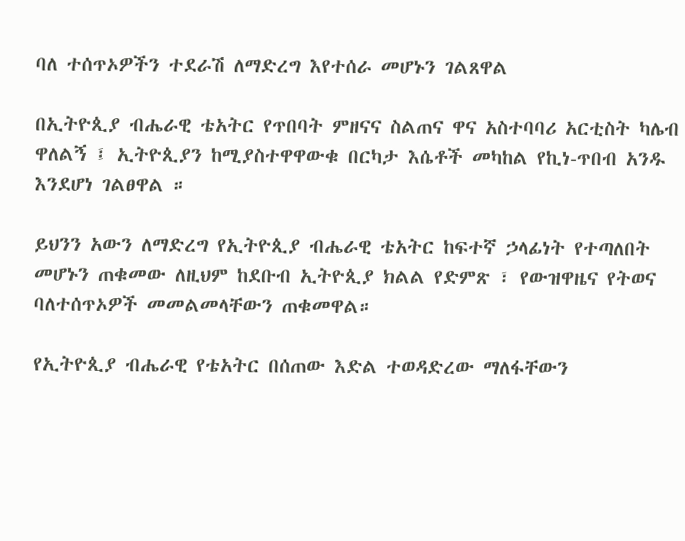ባለ ተሰጥኦዎችን ተደራሽ ለማድረግ እየተሰራ መሆኑን ገልጸዋል

በኢትዮጲያ ብሔራዊ ቴአትር የጥበባት ምዘናና ስልጠና ዋና አስተባባሪ አርቲስት ካሌብ ዋለልኝ ፤ ኢትዮጲያን ከሚያስተዋዋውቁ በርካታ እሴቶች መካከል የኪነ-ጥበብ አንዱ እንደሆነ ገልፀዋል ።

ይህንን አውን ለማድረግ የኢትዮጲያ ብሔራዊ ቴአትር ከፍተኛ ኃላፊነት የተጣለበት መሆኑን ጠቁመው ለዚህም ከደቡብ ኢትዮጲያ ክልል የድምጽ ፣ የውዝዋዜና የትወና ባለተሰጥኦዎች መመልመላቸውን ጠቁመዋል።

የኢትዮጲያ ብሔራዊ የቴአትር በሰጠው እድል ተወዳድረው ማለፋቸውን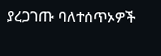ያረጋገጡ ባለተሰጥኦዎች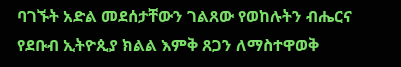ባገኙት አድል መደሰታቸውን ገልጸው የወከሉትን ብሔርና የደቡብ ኢትዮጲያ ክልል እምቅ ጸጋን ለማስተዋወቅ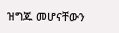ዝግጁ መሆናቸውን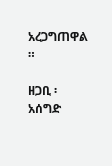አረጋግጠዋል ።

ዘጋቢ ፡ አሰግድ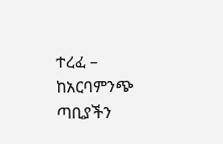ተረፈ – ከአርባምንጭ ጣቢያችን